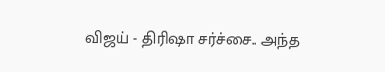விஜய் - திரிஷா சர்ச்சை.. அந்த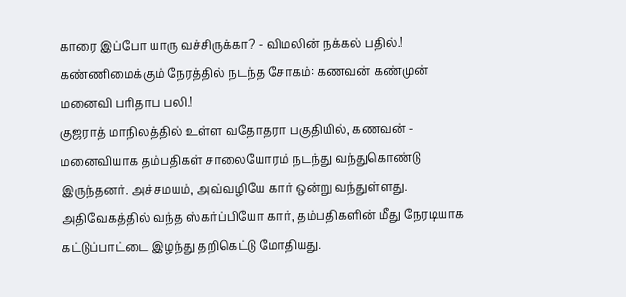காரை இப்போ யாரு வச்சிருக்கா? - விமலின் நக்கல் பதில்.!
கண்ணிமைக்கும் நேரத்தில் நடந்த சோகம்: கணவன் கண்முன் மனைவி பரிதாப பலி.!
குஜராத் மாநிலத்தில் உள்ள வதோதரா பகுதியில், கணவன் - மனைவியாக தம்பதிகள் சாலையோரம் நடந்து வந்துகொண்டு இருந்தனர். அச்சமயம், அவ்வழியே கார் ஒன்று வந்துள்ளது.
அதிவேகத்தில் வந்த ஸ்கர்ப்பியோ கார், தம்பதிகளின் மீது நேரடியாக கட்டுப்பாட்டை இழந்து தறிகெட்டு மோதியது.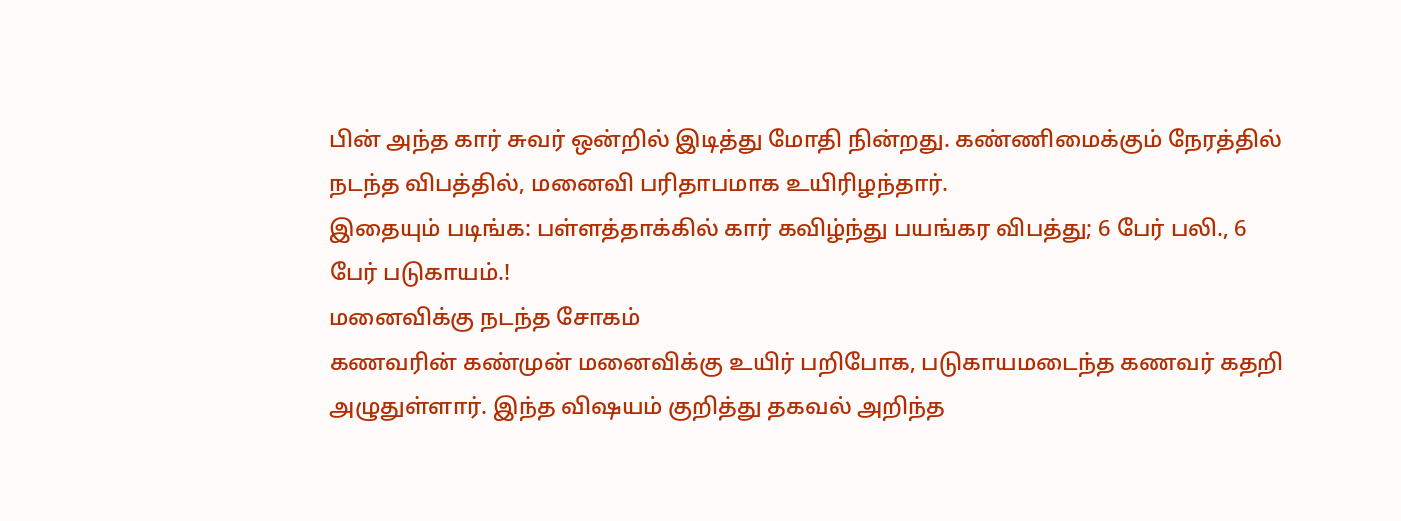பின் அந்த கார் சுவர் ஒன்றில் இடித்து மோதி நின்றது. கண்ணிமைக்கும் நேரத்தில் நடந்த விபத்தில், மனைவி பரிதாபமாக உயிரிழந்தார்.
இதையும் படிங்க: பள்ளத்தாக்கில் கார் கவிழ்ந்து பயங்கர விபத்து; 6 பேர் பலி., 6 பேர் படுகாயம்.!
மனைவிக்கு நடந்த சோகம்
கணவரின் கண்முன் மனைவிக்கு உயிர் பறிபோக, படுகாயமடைந்த கணவர் கதறி அழுதுள்ளார். இந்த விஷயம் குறித்து தகவல் அறிந்த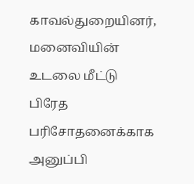காவல்துறையினர், மனைவியின் உடலை மீட்டு பிரேத பரிசோதனைக்காக அனுப்பி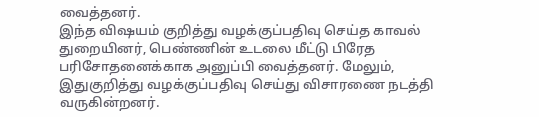வைத்தனர்.
இந்த விஷயம் குறித்து வழக்குப்பதிவு செய்த காவல் துறையினர், பெண்ணின் உடலை மீட்டு பிரேத பரிசோதனைக்காக அனுப்பி வைத்தனர். மேலும், இதுகுறித்து வழக்குப்பதிவு செய்து விசாரணை நடத்தி வருகின்றனர்.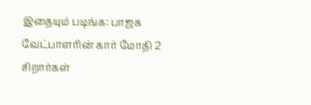இதையும் படிங்க: பாஜக வேட்பாளரின் கார் மோதி 2 சிறார்கள்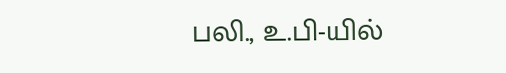பலி., உ.பி-யில்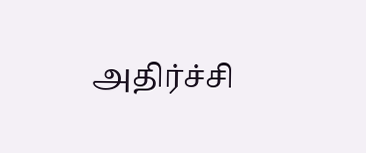அதிர்ச்சி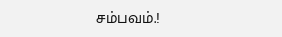சம்பவம்.!